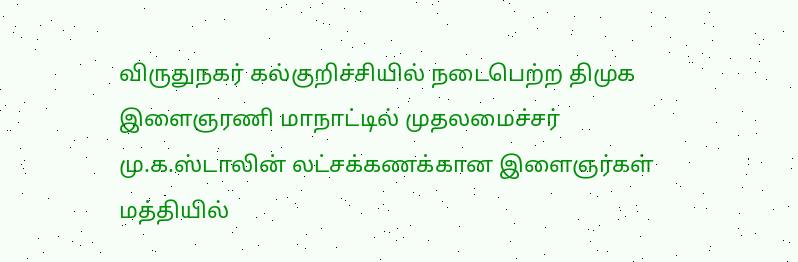விருதுநகர் கல்குறிச்சியில் நடைபெற்ற திமுக இளைஞரணி மாநாட்டில் முதலமைச்சர் மு.க.ஸ்டாலின் லட்சக்கணக்கான இளைஞர்கள் மத்தியில்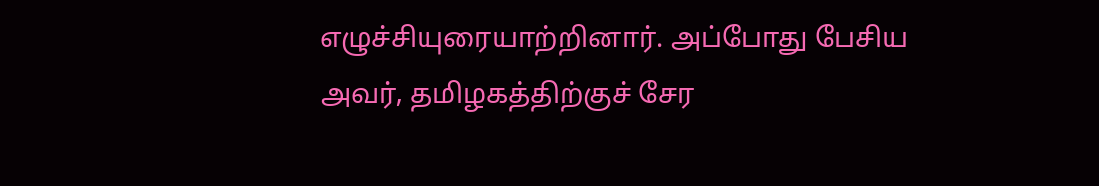எழுச்சியுரையாற்றினார். அப்போது பேசிய அவர், தமிழகத்திற்குச் சேர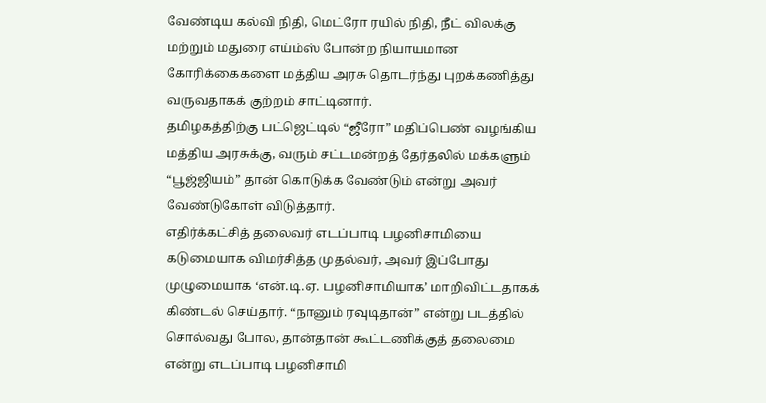வேண்டிய கல்வி நிதி, மெட்ரோ ரயில் நிதி, நீட் விலக்கு மற்றும் மதுரை எய்ம்ஸ் போன்ற நியாயமான கோரிக்கைகளை மத்திய அரசு தொடர்ந்து புறக்கணித்து வருவதாகக் குற்றம் சாட்டினார்.
தமிழகத்திற்கு பட்ஜெட்டில் “ஜீரோ” மதிப்பெண் வழங்கிய மத்திய அரசுக்கு, வரும் சட்டமன்றத் தேர்தலில் மக்களும் “பூஜ்ஜியம்” தான் கொடுக்க வேண்டும் என்று அவர் வேண்டுகோள் விடுத்தார்.
எதிர்க்கட்சித் தலைவர் எடப்பாடி பழனிசாமியை கடுமையாக விமர்சித்த முதல்வர், அவர் இப்போது முழுமையாக ‘என்.டி.ஏ. பழனிசாமியாக’ மாறிவிட்டதாகக் கிண்டல் செய்தார். “நானும் ரவுடிதான்” என்று படத்தில் சொல்வது போல, தான்தான் கூட்டணிக்குத் தலைமை என்று எடப்பாடி பழனிசாமி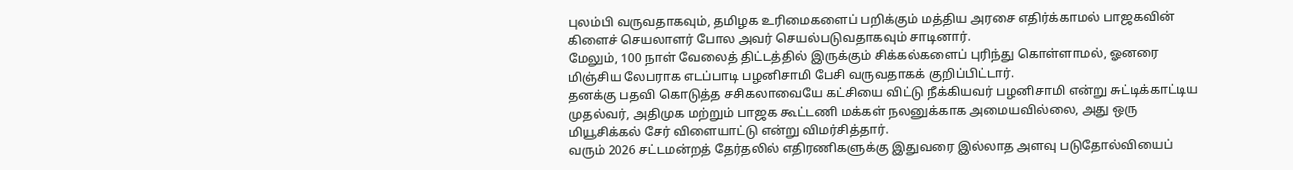புலம்பி வருவதாகவும், தமிழக உரிமைகளைப் பறிக்கும் மத்திய அரசை எதிர்க்காமல் பாஜகவின் கிளைச் செயலாளர் போல அவர் செயல்படுவதாகவும் சாடினார்.
மேலும், 100 நாள் வேலைத் திட்டத்தில் இருக்கும் சிக்கல்களைப் புரிந்து கொள்ளாமல், ஓனரை மிஞ்சிய லேபராக எடப்பாடி பழனிசாமி பேசி வருவதாகக் குறிப்பிட்டார்.
தனக்கு பதவி கொடுத்த சசிகலாவையே கட்சியை விட்டு நீக்கியவர் பழனிசாமி என்று சுட்டிக்காட்டிய முதல்வர், அதிமுக மற்றும் பாஜக கூட்டணி மக்கள் நலனுக்காக அமையவில்லை, அது ஒரு மியூசிக்கல் சேர் விளையாட்டு என்று விமர்சித்தார்.
வரும் 2026 சட்டமன்றத் தேர்தலில் எதிரணிகளுக்கு இதுவரை இல்லாத அளவு படுதோல்வியைப்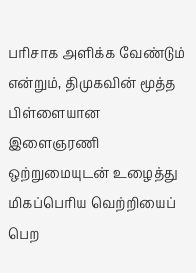பரிசாக அளிக்க வேண்டும் என்றும், திமுகவின் மூத்த பிள்ளையான இளைஞரணி ஒற்றுமையுடன் உழைத்து மிகப்பெரிய வெற்றியைப் பெற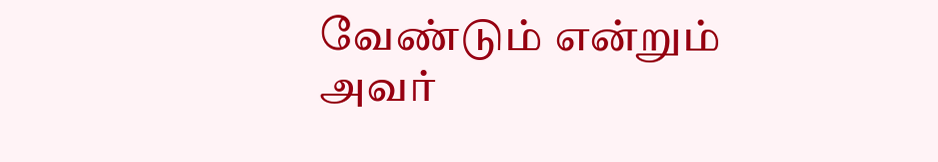வேண்டும் என்றும் அவர்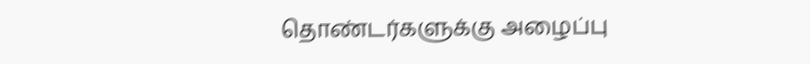தொண்டர்களுக்கு அழைப்பு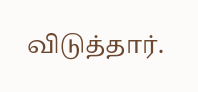விடுத்தார்.